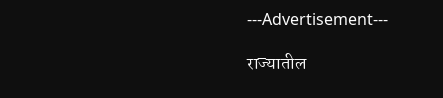---Advertisement---

राज्यातील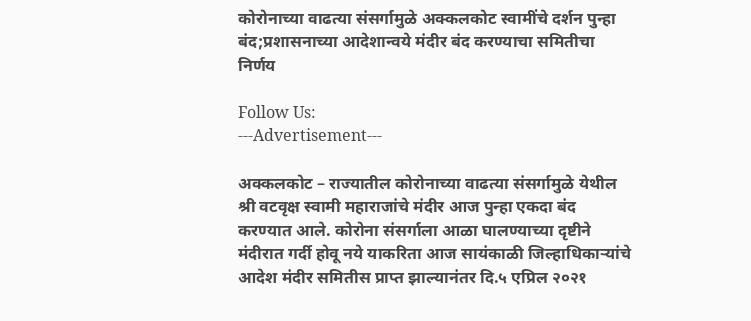कोरोनाच्या वाढत्या संसर्गामुळे अक्कलकोट स्वामींचे दर्शन पुन्हा बंद;प्रशासनाच्या आदेशान्वये मंदीर बंद करण्याचा समितीचा निर्णय

Follow Us:
---Advertisement---

अक्कलकोट – राज्यातील कोरोनाच्या वाढत्या संसर्गामुळे येथील श्री वटवृक्ष स्वामी महाराजांचे मंदीर आज पुन्हा एकदा बंद करण्यात आले. कोरोना संसर्गाला आळा घालण्याच्या दृष्टीने मंदीरात गर्दी होवू नये याकरिता आज सायंकाळी जिल्हाधिकाऱ्यांचे आदेश मंदीर समितीस प्राप्त झाल्यानंतर दि.५ एप्रिल २०२१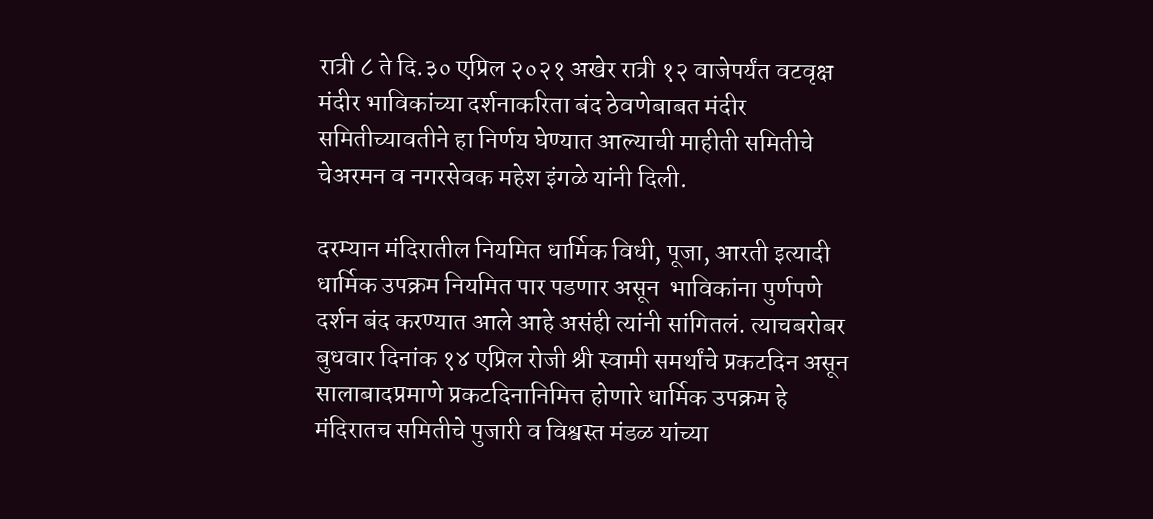रात्री ८ ते दि.३० एप्रिल २०२१ अखेर रात्री १२ वाजेपर्यंत वटवृक्ष मंदीर भाविकांच्या दर्शनाकरिता बंद ठेवणेबाबत मंदीर समितीच्यावतीने हा निर्णय घेण्यात आल्याची माहीती समितीचे चेअरमन व नगरसेवक महेश इंगळे यांनी दिली.

दरम्यान मंदिरातील नियमित धार्मिक विधी, पूजा, आरती इत्यादी धार्मिक उपक्रम नियमित पार पडणार असून  भाविकांना पुर्णपणे दर्शन बंद करण्यात आले आहे असंही त्यांनी सांगितलं. त्याचबरोबर बुधवार दिनांक १४ एप्रिल रोजी श्री स्वामी समर्थांचे प्रकटदिन असून सालाबादप्रमाणे प्रकटदिनानिमित्त होणारे धार्मिक उपक्रम हे मंदिरातच समितीचे पुजारी व विश्वस्त मंडळ यांच्या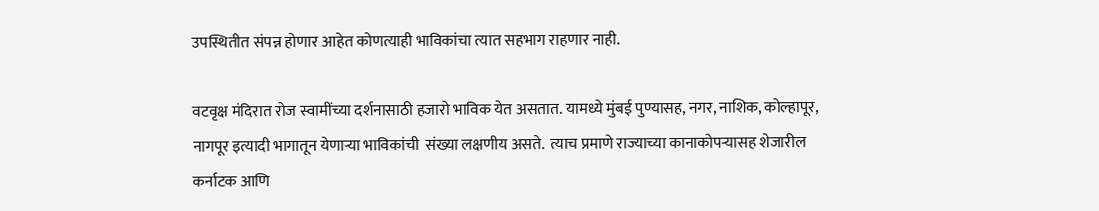उपस्थितीत संपन्न होणार आहेत कोणत्याही भाविकांचा त्यात सहभाग राहणार नाही.

वटवृक्ष मंदिरात रोज स्वामींच्या दर्शनासाठी हजारो भाविक येत असतात. यामध्ये मुंबई पुण्यासह, नगर, नाशिक, कोल्हापूर, नागपूर इत्यादी भागातून येणाऱ्या भाविकांची  संख्या लक्षणीय असते.  त्याच प्रमाणे राज्याच्या कानाकोपऱ्यासह शेजारील कर्नाटक आणि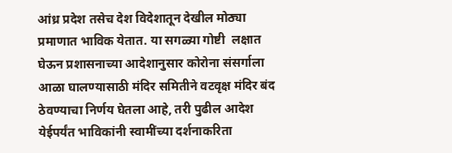आंध्र प्रदेश तसेच देश विदेशातून देखील मोठ्या प्रमाणात भाविक येतात. या सगळ्या गोष्टी  लक्षात घेऊन प्रशासनाच्या आदेशानुसार कोरोना संसर्गाला आळा घालण्यासाठी मंदिर समितीने वटवृक्ष मंदिर बंद ठेवण्याचा निर्णय घेतला आहे, तरी पुढील आदेश येईपर्यंत भाविकांनी स्वामींच्या दर्शनाकरिता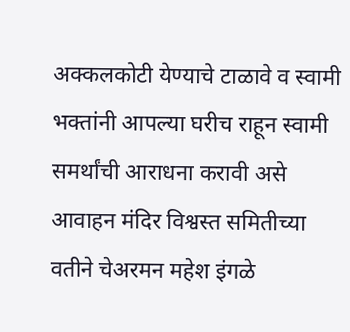अक्कलकोटी येण्याचे टाळावे व स्वामी भक्तांनी आपल्या घरीच राहून स्वामी समर्थांची आराधना करावी असे आवाहन मंदिर विश्वस्त समितीच्या वतीने चेअरमन महेश इंगळे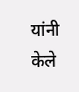यांनी केले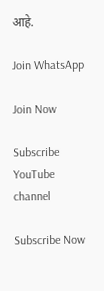आहे.

Join WhatsApp

Join Now

Subscribe YouTube channel

Subscribe Now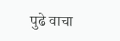पुढे वाचा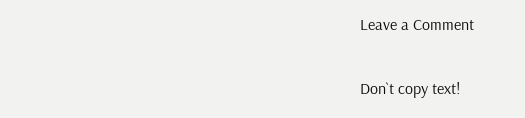Leave a Comment

Don`t copy text!